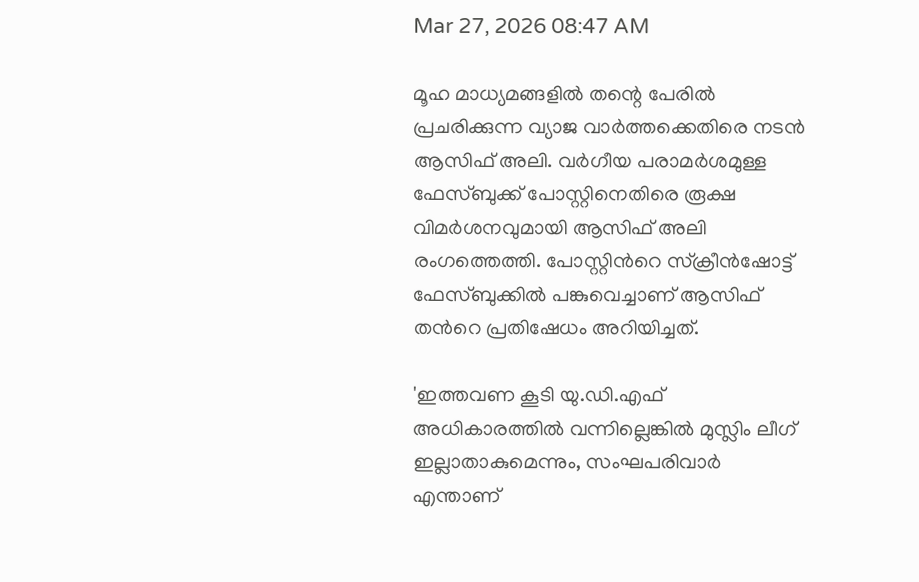Mar 27, 2026 08:47 AM

മൂഹ മാധ്യമങ്ങളിൽ തന്റെ പേരിൽ പ്രചരിക്കുന്ന വ്യാജ വാർത്തക്കെതിരെ നടൻ ആസിഫ് അലി. വർഗീയ പരാമർശമുള്ള ഫേസ്ബുക്ക് പോസ്റ്റിനെതിരെ രൂക്ഷ വിമർശനവുമായി ആസിഫ് അലി രംഗത്തെത്തി. പോസ്റ്റിന്‍റെ സ്ക്രീൻഷോട്ട് ഫേസ്ബുക്കിൽ പങ്കുവെച്ചാണ് ആസിഫ് തന്‍റെ പ്രതിഷേധം അറിയിച്ചത്.

'ഇത്തവണ കൂടി യു.ഡി.എഫ് അധികാരത്തിൽ വന്നില്ലെങ്കിൽ മുസ്ലിം ലീഗ് ഇല്ലാതാകുമെന്നും, സംഘപരിവാർ എന്താണ്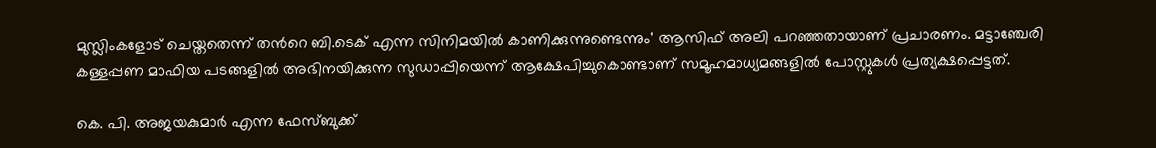മുസ്ലിംകളോട് ചെയ്തതെന്ന് തന്‍റെ ബി.ടെക് എന്ന സിനിമയിൽ കാണിക്കുന്നുണ്ടെന്നും' ആസിഫ് അലി പറഞ്ഞതായാണ് പ്രചാരണം. മട്ടാഞ്ചേരി കള്ളപ്പണ മാഫിയ പടങ്ങളിൽ അഭിനയിക്കുന്ന സുഡാപ്പിയെന്ന് ആക്ഷേപിച്ചുകൊണ്ടാണ് സമൂഹമാധ്യമങ്ങളിൽ പോസ്റ്റുകൾ പ്രത്യക്ഷപ്പെട്ടത്.

കെ. പി. അജയകുമാർ എന്ന ഫേസ്ബുക്ക്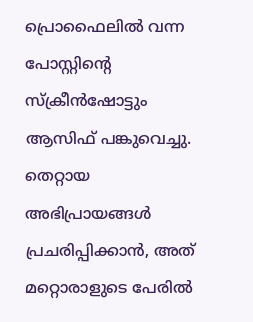പ്രൊഫൈലിൽ വന്ന പോസ്റ്റിന്‍റെ സ്ക്രീൻഷോട്ടും ആസിഫ് പങ്കുവെച്ചു. തെറ്റായ അഭിപ്രായങ്ങൾ പ്രചരിപ്പിക്കാൻ, അത് മറ്റൊരാളുടെ പേരിൽ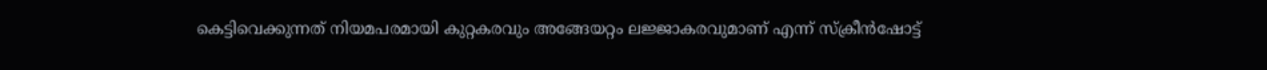കെട്ടിവെക്കുന്നത് നിയമപരമായി കുറ്റകരവും അങ്ങേയറ്റം ലജ്ജാകരവുമാണ് എന്ന് സ്ക്രീൻഷോട്ട്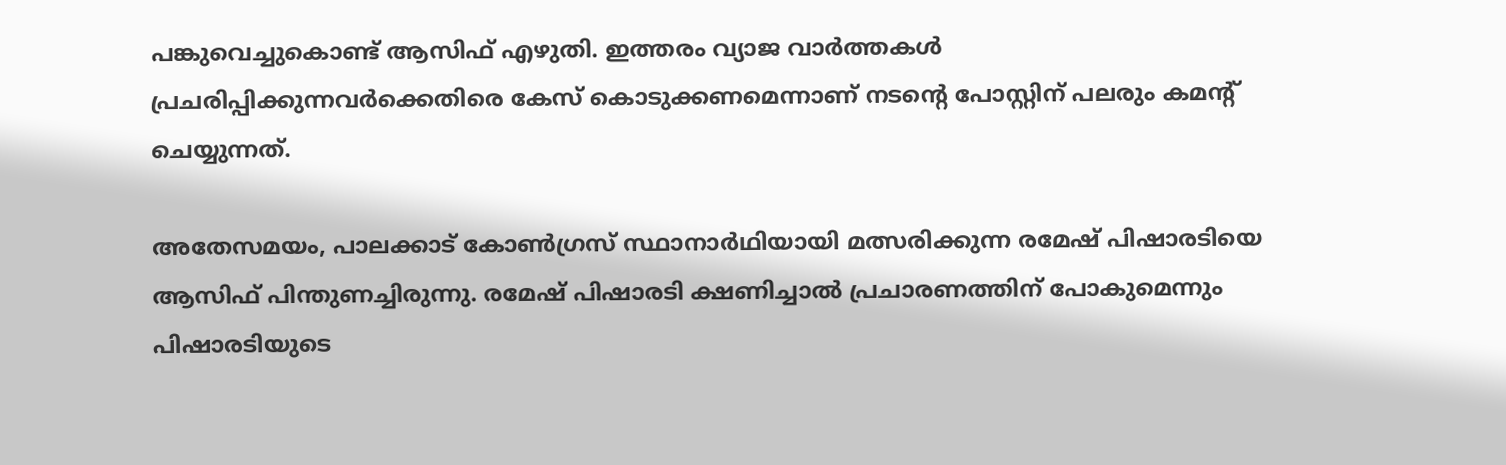പങ്കുവെച്ചുകൊണ്ട് ആസിഫ് എഴുതി. ഇത്തരം വ്യാജ വാർത്തകൾ പ്രചരിപ്പിക്കുന്നവർക്കെതിരെ കേസ് കൊടുക്കണമെന്നാണ് നടന്‍റെ പോസ്റ്റിന് പലരും കമന്‍റ് ചെയ്യുന്നത്.

അതേസമയം, പാലക്കാട് കോൺഗ്രസ് സ്ഥാനാർഥിയായി മത്സരിക്കുന്ന രമേഷ് പിഷാരടിയെ ആസിഫ് പിന്തുണച്ചിരുന്നു. രമേഷ് പിഷാരടി ക്ഷണിച്ചാൽ പ്രചാരണത്തിന് പോകുമെന്നും പിഷാരടിയുടെ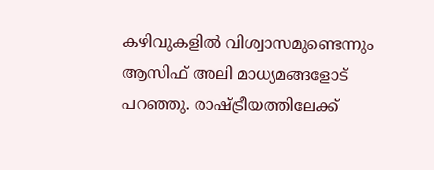കഴിവുകളിൽ വിശ്വാസമുണ്ടെന്നും ആസിഫ് അലി മാധ്യമങ്ങളോട് പറഞ്ഞു. രാഷ്ട്രീയത്തിലേക്ക്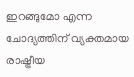ഇറങ്ങുമോ എന്ന ചോദ്യത്തിന് വ്യക്തമായ രാഷ്ട്രീയ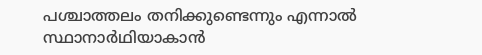പശ്ചാത്തലം തനിക്കുണ്ടെന്നും എന്നാൽ സ്ഥാനാർഥിയാകാൻ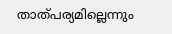താത്പര്യമില്ലെന്നും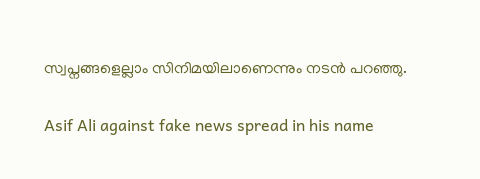സ്വപ്നങ്ങളെല്ലാം സിനിമയിലാണെന്നും നടൻ പറഞ്ഞു.

Asif Ali against fake news spread in his name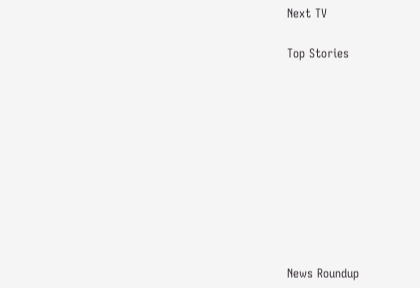Next TV

Top Stories










News Roundup